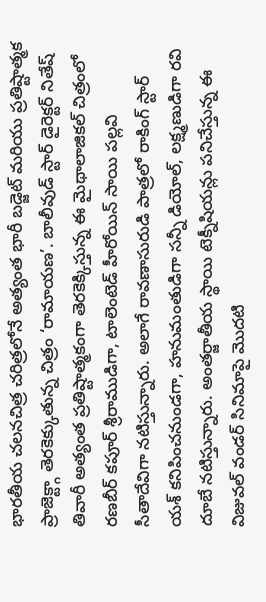భారతీయ చలనచిత్ర చరిత్రలోనే అత్యంత భారీ బడ్జెట్ మరియు ప్రతిష్టాత్మక ప్రాజెక్ట్గా తెరకెక్కుతున్న చిత్రం ‘రామాయణ’. బాలీవుడ్ స్టార్ డైరెక్టర్ నితేష్ తివారీ అత్యంత ప్రతిష్టాత్మకంగా తెరకెక్కిస్తున్న ఈ మైథాలాజికల్ చిత్రంలో రణబీర్ కపూర్ శ్రీరాముడిగా, టాలెంటెడ్ హీరోయిన్ సాయి పల్లవి సీతాదేవిగా నటిస్తున్నారు. అలాగే రావణాసురుడి పాత్రలో రాకింగ్ స్టార్ యశ్ కనిపించనుండగా, హనుమంతుడిగా సన్నీ డియోల్, లక్ష్మణుడిగా రవి దూబే నటిస్తున్నారు. అంతర్జాతీయ స్థాయి టెక్నీషియన్లు పనిచేస్తున్న ఈ విజువల్ వండర్ సినిమాపై మొదటి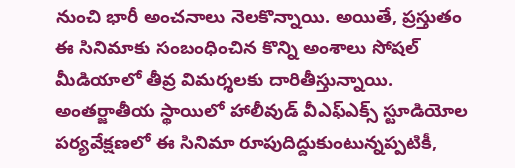నుంచి భారీ అంచనాలు నెలకొన్నాయి. అయితే, ప్రస్తుతం ఈ సినిమాకు సంబంధించిన కొన్ని అంశాలు సోషల్ మీడియాలో తీవ్ర విమర్శలకు దారితీస్తున్నాయి.
అంతర్జాతీయ స్థాయిలో హాలీవుడ్ వీఎఫ్ఎక్స్ స్టూడియోల పర్యవేక్షణలో ఈ సినిమా రూపుదిద్దుకుంటున్నప్పటికీ,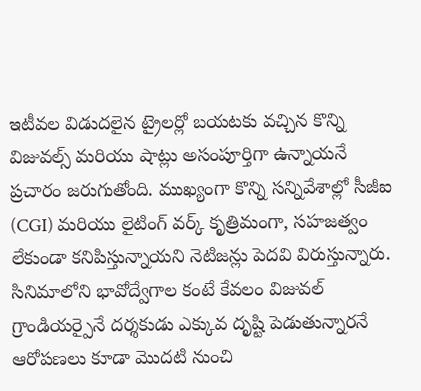ఇటీవల విడుదలైన ట్రైలర్లో బయటకు వచ్చిన కొన్ని విజువల్స్ మరియు షాట్లు అసంపూర్తిగా ఉన్నాయనే ప్రచారం జరుగుతోంది. ముఖ్యంగా కొన్ని సన్నివేశాల్లో సీజీఐ (CGI) మరియు లైటింగ్ వర్క్ కృత్రిమంగా, సహజత్వం లేకుండా కనిపిస్తున్నాయని నెటిజన్లు పెదవి విరుస్తున్నారు. సినిమాలోని భావోద్వేగాల కంటే కేవలం విజువల్ గ్రాండియర్పైనే దర్శకుడు ఎక్కువ దృష్టి పెడుతున్నారనే ఆరోపణలు కూడా మొదటి నుంచి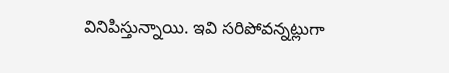వినిపిస్తున్నాయి. ఇవి సరిపోవన్నట్లుగా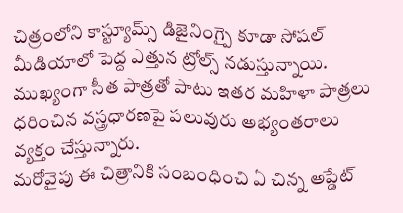చిత్రంలోని కాస్ట్యూమ్స్ డిజైనింగ్పై కూడా సోషల్ మీడియాలో పెద్ద ఎత్తున ట్రోల్స్ నడుస్తున్నాయి. ముఖ్యంగా సీత పాత్రతో పాటు ఇతర మహిళా పాత్రలు ధరించిన వస్త్రధారణపై పలువురు అభ్యంతరాలు వ్యక్తం చేస్తున్నారు.
మరోవైపు ఈ చిత్రానికి సంబంధించి ఏ చిన్న అప్డేట్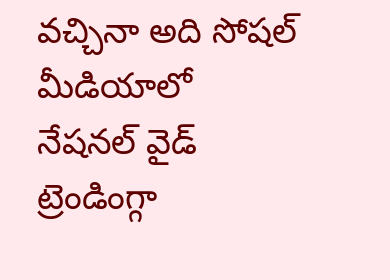వచ్చినా అది సోషల్ మీడియాలో నేషనల్ వైడ్ ట్రెండింగ్గా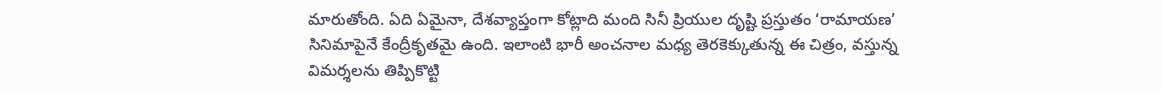మారుతోంది. ఏది ఏమైనా, దేశవ్యాప్తంగా కోట్లాది మంది సినీ ప్రియుల దృష్టి ప్రస్తుతం ‘రామాయణ’ సినిమాపైనే కేంద్రీకృతమై ఉంది. ఇలాంటి భారీ అంచనాల మధ్య తెరకెక్కుతున్న ఈ చిత్రం, వస్తున్న విమర్శలను తిప్పికొట్టి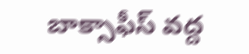బాక్సాఫీస్ వద్ద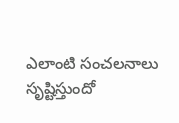ఎలాంటి సంచలనాలు సృష్టిస్తుందో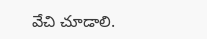వేచి చూడాలి.